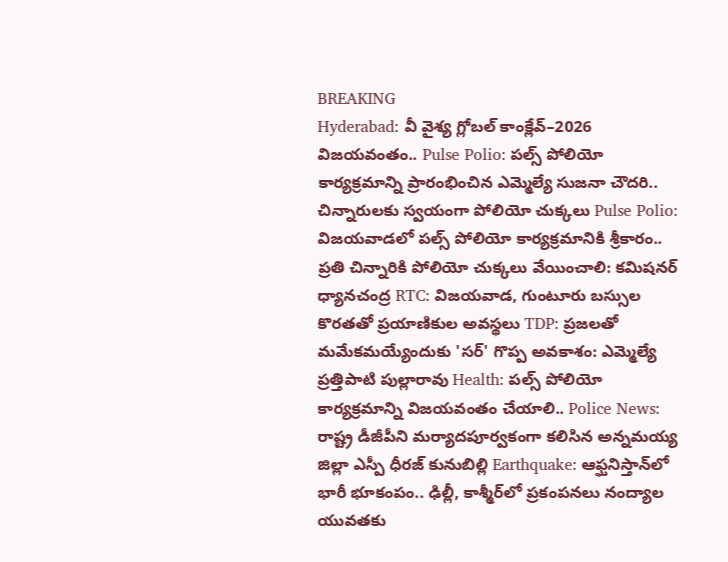BREAKING
Hyderabad: వీ వైశ్య గ్లోబల్ కాంక్లేవ్–2026 విజయవంతం.. Pulse Polio: పల్స్ పోలియో కార్యక్రమాన్ని ప్రారంభించిన ఎమ్మెల్యే సుజనా చౌదరి.. చిన్నారులకు స్వయంగా పోలియో చుక్కలు Pulse Polio: విజయవాడలో పల్స్ పోలియో కార్యక్రమానికి శ్రీకారం.. ప్రతి చిన్నారికి పోలియో చుక్కలు వేయించాలి: కమిషనర్ ధ్యానచంద్ర RTC: విజయవాడ, గుంటూరు బస్సుల కొరతతో ప్రయాణికుల అవస్థలు TDP: ప్రజలతో మమేకమయ్యేందుకు 'సర్' గొప్ప అవకాశం: ఎమ్మెల్యే ప్రత్తిపాటి పుల్లారావు Health: పల్స్ పోలియో కార్యక్రమాన్ని విజయవంతం చేయాలి.. Police News: రాష్ట్ర డీజీపీని మర్యాదపూర్వకంగా కలిసిన అన్నమయ్య జిల్లా ఎస్పీ ధీరజ్ కునుబిల్లి Earthquake: ఆఫ్ఘనిస్తాన్‌లో భారీ భూకంపం.. ఢిల్లీ, కాశ్మీర్‌లో ప్రకంపనలు నంద్యాల యువతకు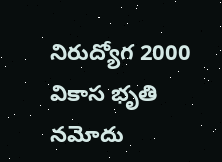నిరుద్యోగ 2000 వికాస భృతి నమోదు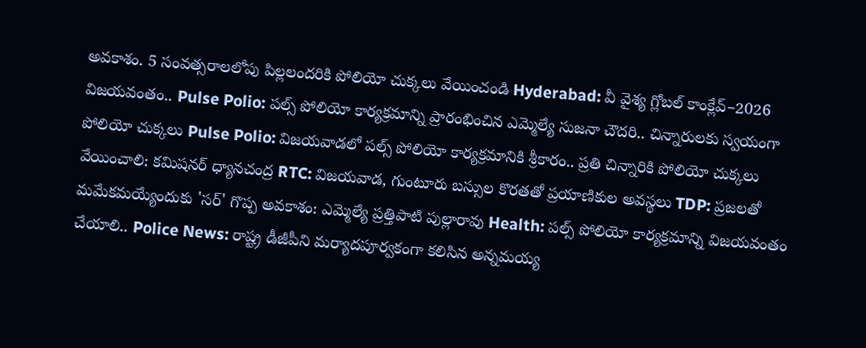అవకాశం. 5 సంవత్సరాలలోపు పిల్లలందరికి పోలియో చుక్కలు వేయించండి Hyderabad: వీ వైశ్య గ్లోబల్ కాంక్లేవ్–2026 విజయవంతం.. Pulse Polio: పల్స్ పోలియో కార్యక్రమాన్ని ప్రారంభించిన ఎమ్మెల్యే సుజనా చౌదరి.. చిన్నారులకు స్వయంగా పోలియో చుక్కలు Pulse Polio: విజయవాడలో పల్స్ పోలియో కార్యక్రమానికి శ్రీకారం.. ప్రతి చిన్నారికి పోలియో చుక్కలు వేయించాలి: కమిషనర్ ధ్యానచంద్ర RTC: విజయవాడ, గుంటూరు బస్సుల కొరతతో ప్రయాణికుల అవస్థలు TDP: ప్రజలతో మమేకమయ్యేందుకు 'సర్' గొప్ప అవకాశం: ఎమ్మెల్యే ప్రత్తిపాటి పుల్లారావు Health: పల్స్ పోలియో కార్యక్రమాన్ని విజయవంతం చేయాలి.. Police News: రాష్ట్ర డీజీపీని మర్యాదపూర్వకంగా కలిసిన అన్నమయ్య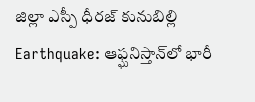జిల్లా ఎస్పీ ధీరజ్ కునుబిల్లి Earthquake: ఆఫ్ఘనిస్తాన్‌లో భారీ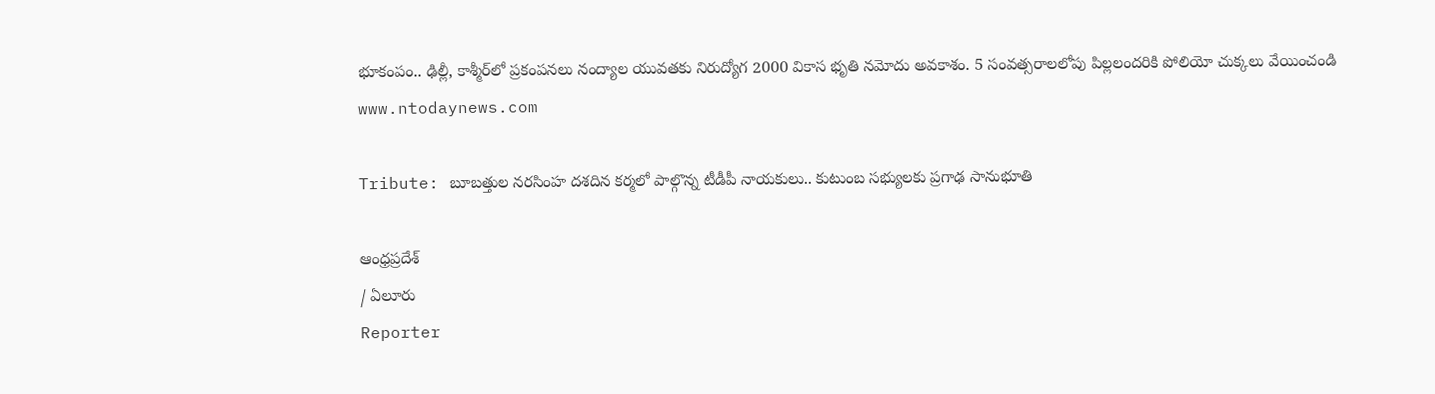భూకంపం.. ఢిల్లీ, కాశ్మీర్‌లో ప్రకంపనలు నంద్యాల యువతకు నిరుద్యోగ 2000 వికాస భృతి నమోదు అవకాశం. 5 సంవత్సరాలలోపు పిల్లలందరికి పోలియో చుక్కలు వేయించండి
www.ntodaynews.com

Tribute: బూబత్తుల నరసింహ దశదిన కర్మలో పాల్గొన్న టీడీపీ నాయకులు.. కుటుంబ సభ్యులకు ప్రగాఢ సానుభూతి

ఆంధ్రప్రదేశ్
/ ఏలూరు
Reporter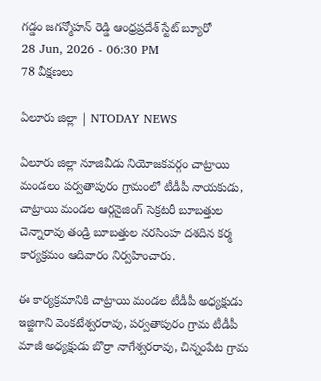గడ్డం జగన్మోహన్ రెడ్డి ఆంధ్రప్రదేశ్ స్టేట్ బ్యూరో
28 Jun, 2026 - 06:30 PM
78 వీక్షణలు

ఏలూరు జిల్లా | NTODAY NEWS

ఏలూరు జిల్లా నూజివీడు నియోజకవర్గం చాట్రాయి మండలం పర్వతాపురం గ్రామంలో టీడీపీ నాయకుడు, చాట్రాయి మండల ఆర్గనైజింగ్ సెక్రటరీ బూబత్తుల చెన్నారావు తండ్రి బూబత్తుల నరసింహ దశదిన కర్మ కార్యక్రమం ఆదివారం నిర్వహించారు.

ఈ కార్యక్రమానికి చాట్రాయి మండల టీడీపీ అధ్యక్షుడు ఇజ్జిగాని వెంకటేశ్వరరావు, పర్వతాపురం గ్రామ టీడీపీ మాజీ అధ్యక్షుడు బొర్రా నాగేశ్వరరావు, చిన్నంపేట గ్రామ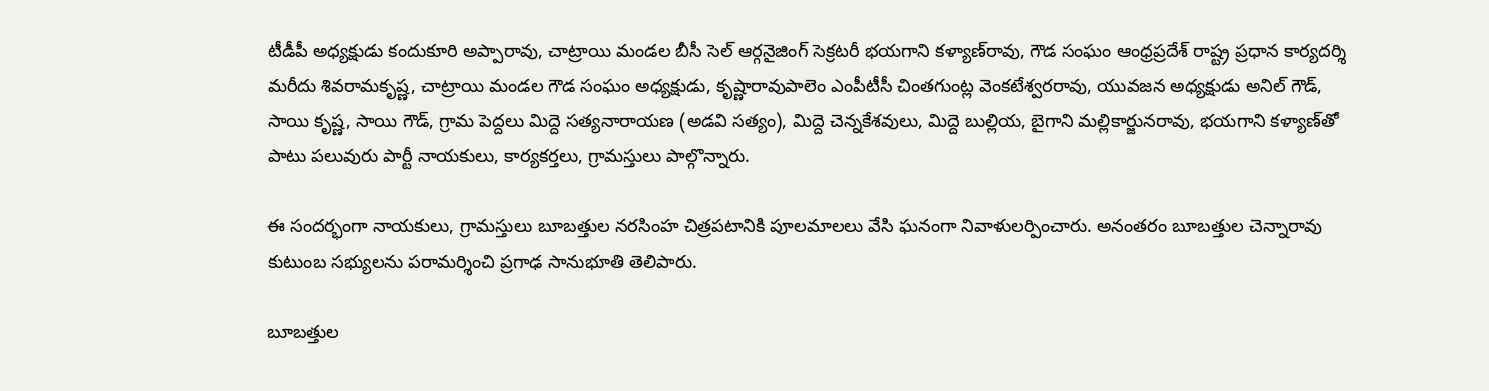టీడీపీ అధ్యక్షుడు కందుకూరి అప్పారావు, చాట్రాయి మండల బీసీ సెల్ ఆర్గనైజింగ్ సెక్రటరీ భయగాని కళ్యాణ్‌రావు, గౌడ సంఘం ఆంధ్రప్రదేశ్ రాష్ట్ర ప్రధాన కార్యదర్శి మరీదు శివరామకృష్ణ, చాట్రాయి మండల గౌడ సంఘం అధ్యక్షుడు, కృష్ణారావుపాలెం ఎంపీటీసీ చింతగుంట్ల వెంకటేశ్వరరావు, యువజన అధ్యక్షుడు అనిల్ గౌడ్, సాయి కృష్ణ, సాయి గౌడ్, గ్రామ పెద్దలు మిద్దె సత్యనారాయణ (అడవి సత్యం), మిద్దె చెన్నకేశవులు, మిద్దె బుల్లియ, బైగాని మల్లికార్జునరావు, భయగాని కళ్యాణ్‌తో పాటు పలువురు పార్టీ నాయకులు, కార్యకర్తలు, గ్రామస్తులు పాల్గొన్నారు.

ఈ సందర్భంగా నాయకులు, గ్రామస్తులు బూబత్తుల నరసింహ చిత్రపటానికి పూలమాలలు వేసి ఘనంగా నివాళులర్పించారు. అనంతరం బూబత్తుల చెన్నారావు కుటుంబ సభ్యులను పరామర్శించి ప్రగాఢ సానుభూతి తెలిపారు.

బూబత్తుల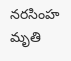నరసింహ మృతి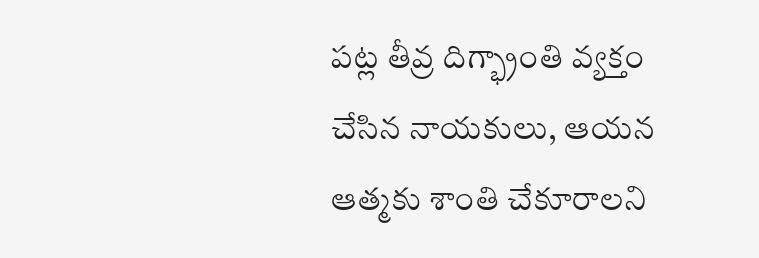పట్ల తీవ్ర దిగ్భ్రాంతి వ్యక్తం చేసిన నాయకులు, ఆయన ఆత్మకు శాంతి చేకూరాలని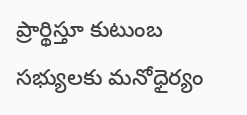ప్రార్థిస్తూ కుటుంబ సభ్యులకు మనోధైర్యం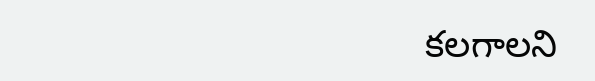కలగాలని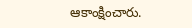ఆకాంక్షించారు.